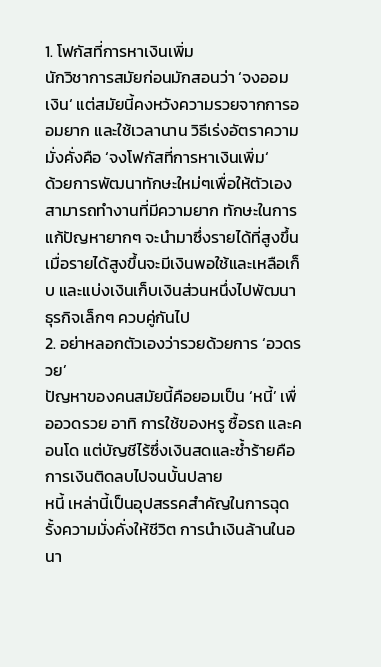1. โฟกัสที่การหาเงินเพิ่ม
นักวิชาการสมัยก่อนมักสอนว่า ‘จงออมเงิน‘ แต่สมัยนี้คงหวังความรวยจากการออมยาก และใช้เวลานาน วิธีเร่งอัตราความมั่งคั่งคือ ‘จงโฟกัสที่การหาเงินเพิ่ม‘
ด้วยการพัฒนาทักษะใหม่ๆเพื่อให้ตัวเองสามารถทำงานที่มีความยาก ทักษะในการแก้ปัญหายากๆ จะนำมาซึ่งรายได้ที่สูงขึ้น เมื่อรายได้สูงขึ้นจะมีเงินพอใช้และเหลือเก็บ และแบ่งเงินเก็บเงินส่วนหนึ่งไปพัฒนาธุรกิจเล็กๆ ควบคู่กันไป
2. อย่าหลอกตัวเองว่ารวยด้วยการ ‘อวดรวย’
ปัญหาของคนสมัยนี้คือยอมเป็น ‘หนี้’ เพื่ออวดรวย อาทิ การใช้ของหรู ซื้อรถ และคอนโด แต่บัญชีไร้ซึ่งเงินสดและซ้ำร้ายคือการเงินติดลบไปจนบั้นปลาย
หนี้ เหล่านี้เป็นอุปสรรคสำคัญในการฉุดรั้งความมั่งคั่งให้ชีวิต การนำเงินล้านในอนา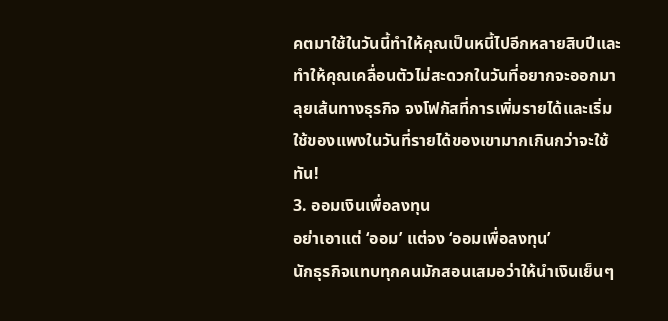คตมาใช้ในวันนี้ทำให้คุณเป็นหนี้ไปอีกหลายสิบปีและทำให้คุณเคลื่อนตัวไม่สะดวกในวันที่อยากจะออกมาลุยเส้นทางธุรกิจ จงโฟกัสที่การเพิ่มรายได้และเริ่มใช้ของแพงในวันที่รายได้ของเขามากเกินกว่าจะใช้ทัน!
3. ออมเงินเพื่อลงทุน
อย่าเอาแต่ ‘ออม’ แต่จง ‘ออมเพื่อลงทุน’
นักธุรกิจแทบทุกคนมักสอนเสมอว่าให้นำเงินเย็นๆ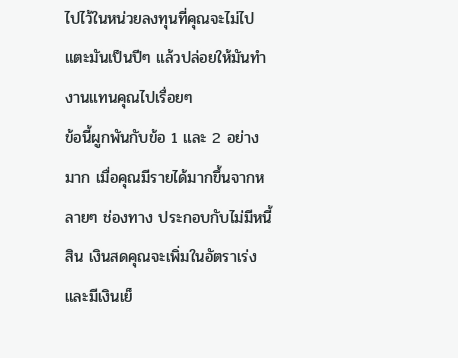ไปไว้ในหน่วยลงทุนที่คุณจะไม่ไปแตะมันเป็นปีๆ แล้วปล่อยให้มันทำงานแทนคุณไปเรื่อยๆ
ข้อนี้ผูกพันกับข้อ 1 และ 2 อย่างมาก เมื่อคุณมีรายได้มากขึ้นจากหลายๆ ช่องทาง ประกอบกับไม่มีหนี้สิน เงินสดคุณจะเพิ่มในอัตราเร่งและมีเงินเย็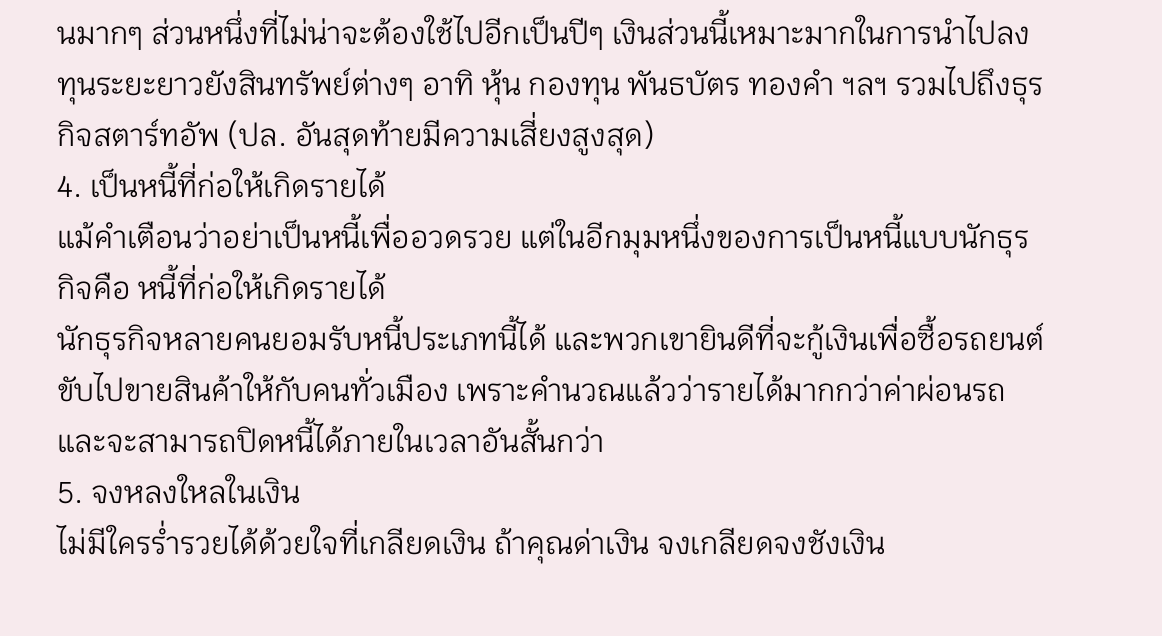นมากๆ ส่วนหนึ่งที่ไม่น่าจะต้องใช้ไปอีกเป็นปีๆ เงินส่วนนี้เหมาะมากในการนำไปลงทุนระยะยาวยังสินทรัพย์ต่างๆ อาทิ หุ้น กองทุน พันธบัตร ทองคำ ฯลฯ รวมไปถึงธุรกิจสตาร์ทอัพ (ปล. อันสุดท้ายมีความเสี่ยงสูงสุด)
4. เป็นหนี้ที่ก่อให้เกิดรายได้
แม้คำเตือนว่าอย่าเป็นหนี้เพื่ออวดรวย แต่ในอีกมุมหนึ่งของการเป็นหนี้แบบนักธุรกิจคือ หนี้ที่ก่อให้เกิดรายได้
นักธุรกิจหลายคนยอมรับหนี้ประเภทนี้ได้ และพวกเขายินดีที่จะกู้เงินเพื่อซื้อรถยนต์ขับไปขายสินค้าให้กับคนทั่วเมือง เพราะคำนวณแล้วว่ารายได้มากกว่าค่าผ่อนรถและจะสามารถปิดหนี้ได้ภายในเวลาอันสั้นกว่า
5. จงหลงใหลในเงิน
ไม่มีใครร่ำรวยได้ด้วยใจที่เกลียดเงิน ถ้าคุณด่าเงิน จงเกลียดจงชังเงิน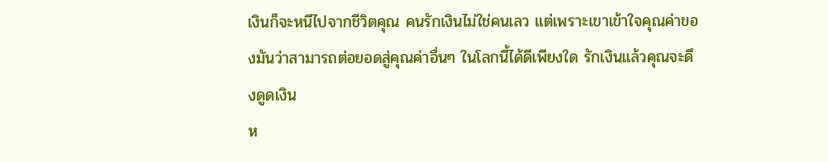เงินก็จะหนีไปจากชีวิตคุณ คนรักเงินไม่ใช่คนเลว แต่เพราะเขาเข้าใจคุณค่าของมันว่าสามารถต่อยอดสู่คุณค่าอื่นๆ ในโลกนี้ได้ดีเพียงใด รักเงินแล้วคุณจะดึงดูดเงิน
ห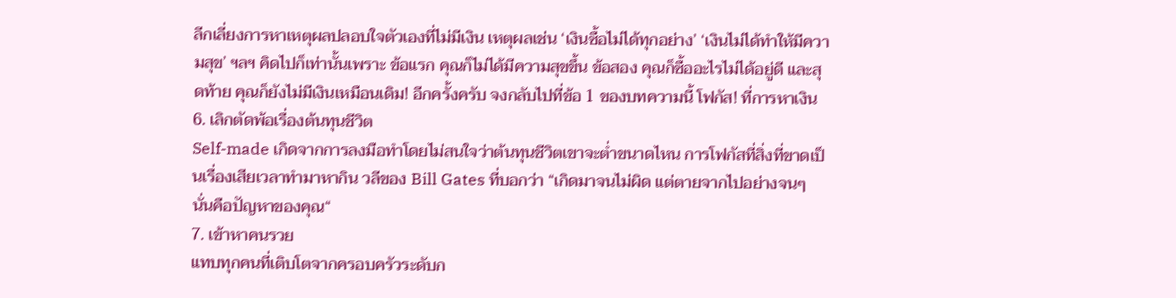ลีกเลี่ยงการหาเหตุผลปลอบใจตัวเองที่ไม่มีเงิน เหตุผลเช่น ‘เงินซื้อไม่ได้ทุกอย่าง’ ‘เงินไม่ได้ทำให้มีความสุข’ ฯลฯ คิดไปก็เท่านั้นเพราะ ข้อแรก คุณก็ไม่ได้มีความสุขขึ้น ข้อสอง คุณก็ซื้ออะไรไม่ได้อยู่ดี และสุดท้าย คุณก็ยังไม่มีเงินเหมือนเดิม! อีกครั้งครับ จงกลับไปที่ข้อ 1 ของบทความนี้ โฟกัส! ที่การหาเงิน
6. เลิกตัดพ้อเรื่องต้นทุนชีวิต
Self-made เกิดจากการลงมือทำโดยไม่สนใจว่าต้นทุนชีวิตเขาจะต่ำขนาดไหน การโฟกัสที่สิ่งที่ขาดเป็นเรื่องเสียเวลาทำมาหากิน วลีของ Bill Gates ที่บอกว่า “เกิดมาจนไม่ผิด แต่ตายจากไปอย่างจนๆ นั่นคือปัญหาของคุณ“
7. เข้าหาคนรวย
แทบทุกคนที่เติบโตจากครอบครัวระดับก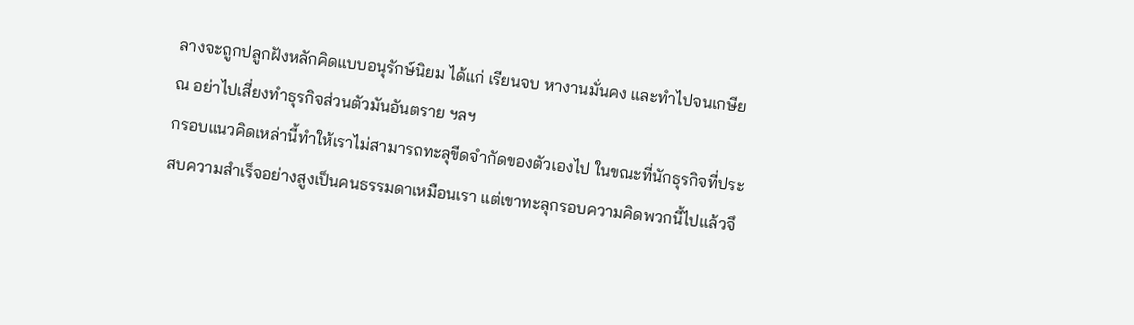ลางจะถูกปลูกฝังหลักคิดแบบอนุรักษ์นิยม ได้แก่ เรียนจบ หางานมั่นคง และทำไปจนเกษียณ อย่าไปเสี่ยงทำธุรกิจส่วนตัวมันอันตราย ฯลฯ
กรอบแนวคิดเหล่านี้ทำให้เราไม่สามารถทะลุขีดจำกัดของตัวเองไป ในขณะที่นักธุรกิจที่ประสบความสำเร็จอย่างสูงเป็นคนธรรมดาเหมือนเรา แต่เขาทะลุกรอบความคิดพวกนี้ไปแล้วจึ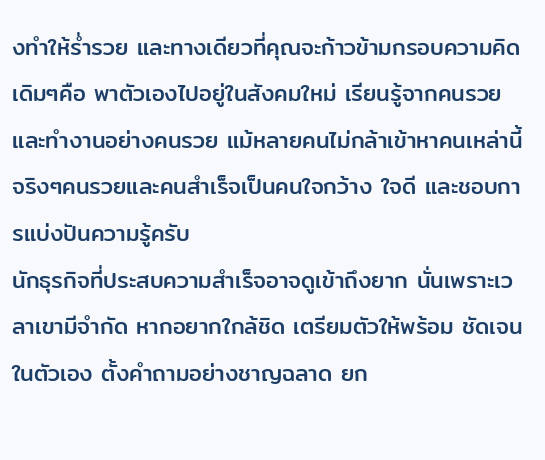งทำให้ร่ำรวย และทางเดียวที่คุณจะก้าวข้ามกรอบความคิดเดิมๆคือ พาตัวเองไปอยู่ในสังคมใหม่ เรียนรู้จากคนรวย และทำงานอย่างคนรวย แม้หลายคนไม่กล้าเข้าหาคนเหล่านี้ จริงๆคนรวยและคนสำเร็จเป็นคนใจกว้าง ใจดี และชอบการแบ่งปันความรู้ครับ
นักธุรกิจที่ประสบความสำเร็จอาจดูเข้าถึงยาก นั่นเพราะเวลาเขามีจำกัด หากอยากใกล้ชิด เตรียมตัวให้พร้อม ชัดเจนในตัวเอง ตั้งคำถามอย่างชาญฉลาด ยก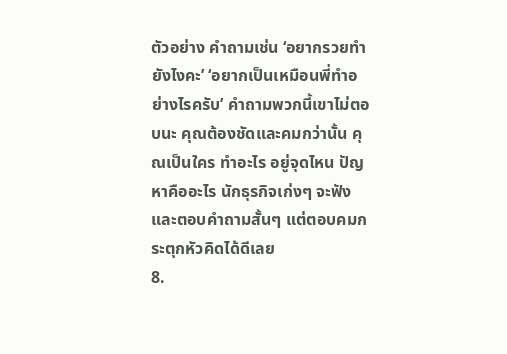ตัวอย่าง คำถามเช่น ‘อยากรวยทำยังไงคะ’ ‘อยากเป็นเหมือนพี่ทำอย่างไรครับ’ คำถามพวกนี้เขาไม่ตอบนะ คุณต้องชัดและคมกว่านั้น คุณเป็นใคร ทำอะไร อยู่จุดไหน ปัญหาคืออะไร นักธุรกิจเก่งๆ จะฟังและตอบคำถามสั้นๆ แต่ตอบคมกระตุกหัวคิดได้ดีเลย
8.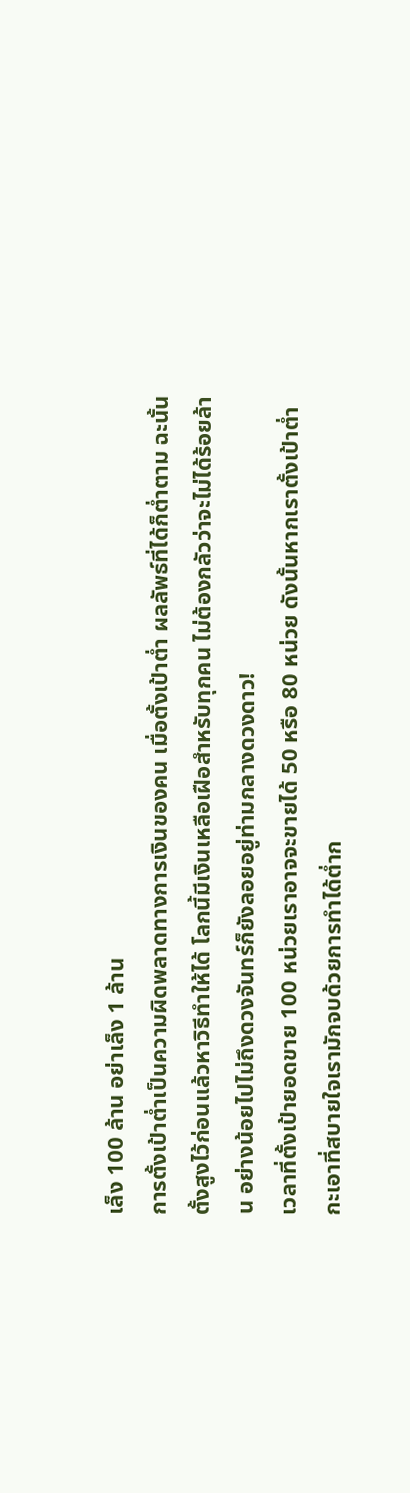เล็ง 100 ล้าน อย่าเล็ง 1 ล้าน
การตั้งเป้าต่ำเป็นความผิดพลาดทางการเงินของคน เมื่อตั้งเป้าต่ำ ผลลัพธ์ที่ได้ก็ต่ำตาม ฉะนั้นตั้งสูงไว้ก่อนแล้วหาวิธีทำให้ได้ โลกนี้มีเงินเหลือเฝือสำหรับทุกคน ไม่ต้องกลัวว่าจะไม่ได้ร้อยล้าน อย่างน้อยไปไม่ถึงดวงจันทร์ก็ยังลอยอยู่ท่ามกลางดวงดาว!
เวลาที่ตั้งเป้ายอดขาย 100 หน่วยเราอาจจะขายได้ 50 หรือ 80 หน่วย ดังนั้นหากเราตั้งเป้าต่ำกะเอาที่สบายใจเรามักจบด้วยการทำได้ต่ำก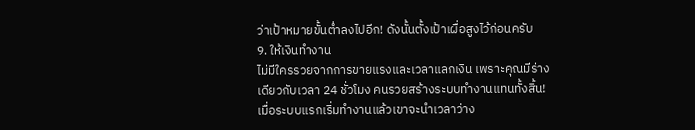ว่าเป้าหมายขั้นต่ำลงไปอีก! ดังนั้นตั้งเป้าเผื่อสูงไว้ก่อนครับ
9. ให้เงินทำงาน
ไม่มีใครรวยจากการขายแรงและเวลาแลกเงิน เพราะคุณมีร่างเดียวกับเวลา 24 ชั่วโมง คนรวยสร้างระบบทำงานแทนทั้งสิ้น! เมื่อระบบแรกเริ่มทำงานแล้วเขาจะนำเวลาว่าง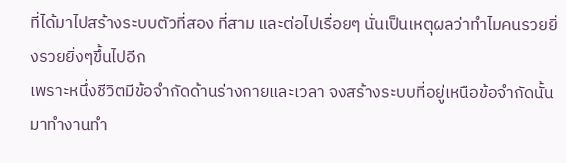ที่ได้มาไปสร้างระบบตัวที่สอง ที่สาม และต่อไปเรื่อยๆ นั่นเป็นเหตุผลว่าทำไมคนรวยยิ่งรวยยิ่งๆขึ้นไปอีก
เพราะหนึ่งชีวิตมีข้อจำกัดด้านร่างกายและเวลา จงสร้างระบบที่อยู่เหนือข้อจำกัดนั้นมาทำงานทำ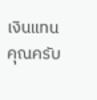เงินแทนคุณครับ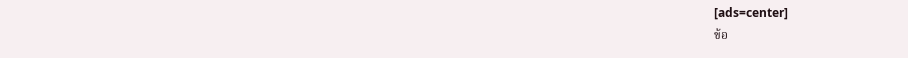[ads=center]
ข้อ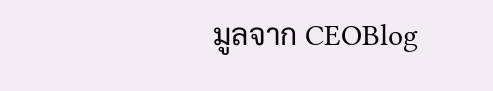มูลจาก CEOBlog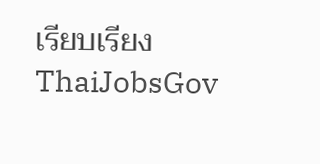เรียบเรียง ThaiJobsGov